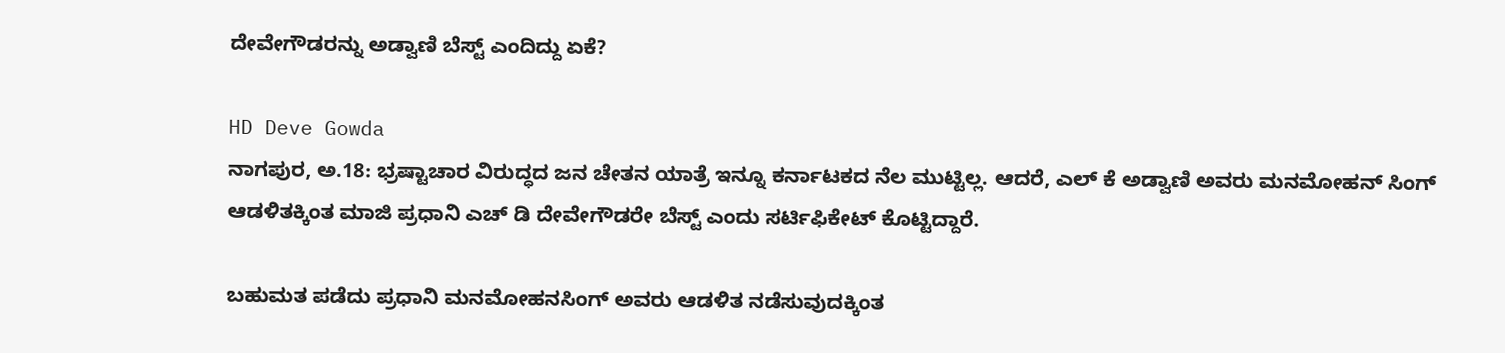ದೇವೇಗೌಡರನ್ನು ಅಡ್ವಾಣಿ ಬೆಸ್ಟ್ ಎಂದಿದ್ದು ಏಕೆ?

HD Deve Gowda
ನಾಗಪುರ, ಅ.18: ಭ್ರಷ್ಟಾಚಾರ ವಿರುದ್ಧದ ಜನ ಚೇತನ ಯಾತ್ರೆ ಇನ್ನೂ ಕರ್ನಾಟಕದ ನೆಲ ಮುಟ್ಟಿಲ್ಲ. ಆದರೆ, ಎಲ್ ಕೆ ಅಡ್ವಾಣಿ ಅವರು ಮನಮೋಹನ್ ಸಿಂಗ್ ಆಡಳಿತಕ್ಕಿಂತ ಮಾಜಿ ಪ್ರಧಾನಿ ಎಚ್ ಡಿ ದೇವೇಗೌಡರೇ ಬೆಸ್ಟ್ ಎಂದು ಸರ್ಟಿಫಿಕೇಟ್ ಕೊಟ್ಟಿದ್ದಾರೆ.

ಬಹುಮತ ಪಡೆದು ಪ್ರಧಾನಿ ಮನಮೋಹನಸಿಂಗ್‌ ಅವರು ಆಡಳಿತ ನಡೆಸುವುದಕ್ಕಿಂತ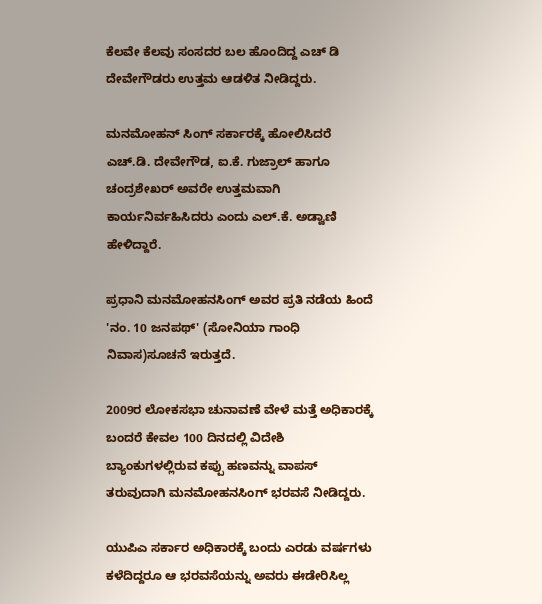ಕೆಲವೇ ಕೆಲವು ಸಂಸದರ ಬಲ ಹೊಂದಿದ್ದ ಎಚ್ ಡಿ ದೇವೇಗೌಡರು ಉತ್ತಮ ಆಡಳಿತ ನೀಡಿದ್ದರು.

ಮನಮೋಹನ್ ಸಿಂಗ್ ಸರ್ಕಾರಕ್ಕೆ ಹೋಲಿಸಿದರೆ ಎಚ್‌.ಡಿ. ದೇವೇಗೌಡ, ಐ.ಕೆ. ಗುಜ್ರಾಲ್‌ ಹಾಗೂ ಚಂದ್ರಶೇಖರ್‌ ಅವರೇ ಉತ್ತಮವಾಗಿ ಕಾರ್ಯನಿರ್ವಹಿಸಿದರು ಎಂದು ಎಲ್‌.ಕೆ. ಅಡ್ವಾಣಿ ಹೇಳಿದ್ದಾರೆ.

ಪ್ರಧಾನಿ ಮನಮೋಹನಸಿಂಗ್‌ ಅವರ ಪ್ರತಿ ನಡೆಯ ಹಿಂದೆ 'ನಂ. 10 ಜನಪಥ್‌' (ಸೋನಿಯಾ ಗಾಂಧಿ ನಿವಾಸ)ಸೂಚನೆ ಇರುತ್ತದೆ.

2009ರ ಲೋಕಸಭಾ ಚುನಾವಣೆ ವೇಳೆ ಮತ್ತೆ ಅಧಿಕಾರಕ್ಕೆ ಬಂದರೆ ಕೇವಲ 100 ದಿನದಲ್ಲಿ ವಿದೇಶಿ ಬ್ಯಾಂಕುಗಳಲ್ಲಿರುವ ಕಪ್ಪು ಹಣವನ್ನು ವಾಪಸ್‌ ತರುವುದಾಗಿ ಮನಮೋಹನಸಿಂಗ್‌ ಭರವಸೆ ನೀಡಿದ್ದರು.

ಯುಪಿಎ ಸರ್ಕಾರ ಅಧಿಕಾರಕ್ಕೆ ಬಂದು ಎರಡು ವರ್ಷಗಳು ಕಳೆದಿದ್ದರೂ ಆ ಭರವಸೆಯನ್ನು ಅವರು ಈಡೇರಿಸಿಲ್ಲ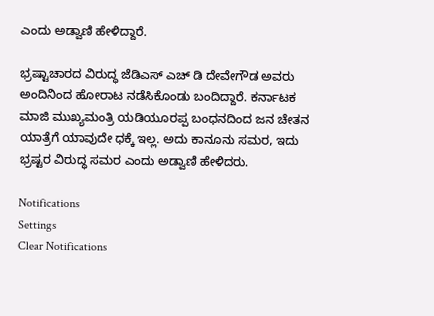ಎಂದು ಅಡ್ವಾಣಿ ಹೇಳಿದ್ದಾರೆ.

ಭ್ರಷ್ಟಾಚಾರದ ವಿರುದ್ಧ ಜೆಡಿಎಸ್ ಎಚ್ ಡಿ ದೇವೇಗೌಡ ಅವರು ಅಂದಿನಿಂದ ಹೋರಾಟ ನಡೆಸಿಕೊಂಡು ಬಂದಿದ್ದಾರೆ. ಕರ್ನಾಟಕ ಮಾಜಿ ಮುಖ್ಯಮಂತ್ರಿ ಯಡಿಯೂರಪ್ಪ ಬಂಧನದಿಂದ ಜನ ಚೇತನ ಯಾತ್ರೆಗೆ ಯಾವುದೇ ಧಕ್ಕೆ ಇಲ್ಲ. ಅದು ಕಾನೂನು ಸಮರ, ಇದು ಭ್ರಷ್ಟರ ವಿರುದ್ಧ ಸಮರ ಎಂದು ಅಡ್ವಾಣಿ ಹೇಳಿದರು.

Notifications
Settings
Clear Notifications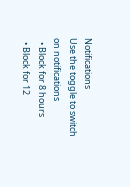Notifications
Use the toggle to switch on notifications
  • Block for 8 hours
  • Block for 12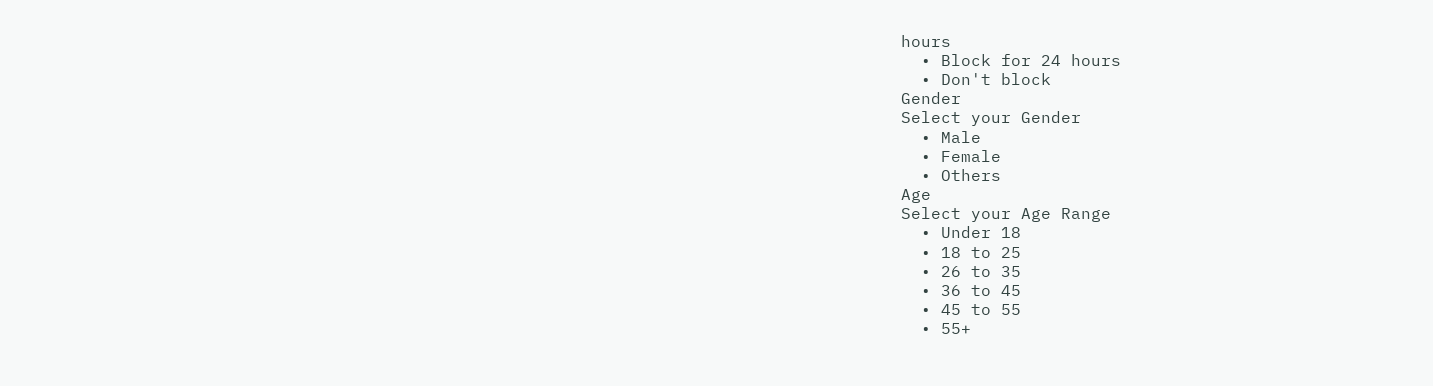hours
  • Block for 24 hours
  • Don't block
Gender
Select your Gender
  • Male
  • Female
  • Others
Age
Select your Age Range
  • Under 18
  • 18 to 25
  • 26 to 35
  • 36 to 45
  • 45 to 55
  • 55+